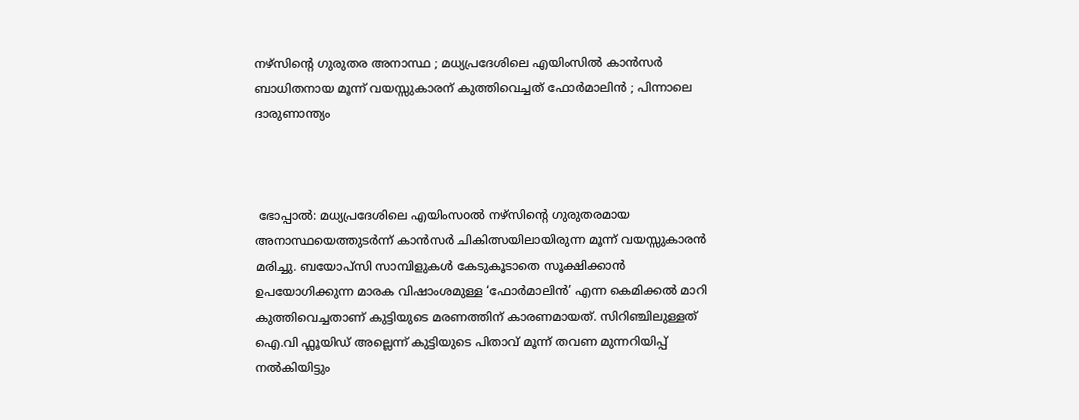നഴ്സിന്റെ ഗുരുതര അനാസ്ഥ ; മധ്യപ്രദേശിലെ എയിംസിൽ കാൻസർ ബാധിതനായ മൂന്ന് വയസ്സുകാരന് കുത്തിവെച്ചത് ഫോർമാലിൻ ; പിന്നാലെ ദാരുണാന്ത്യം



 ഭോപ്പാൽ: മധ്യപ്രദേശിലെ എയിംസoൽ നഴ്സിന്റെ ഗുരുതരമായ അനാസ്ഥയെത്തുടർന്ന് കാൻസർ ചികിത്സയിലായിരുന്ന മൂന്ന് വയസ്സുകാരൻ മരിച്ചു. ബയോപ്സി സാമ്പിളുകൾ കേടുകൂടാതെ സൂക്ഷിക്കാൻ ഉപയോഗിക്കുന്ന മാരക വിഷാംശമുള്ള ‘ഫോർമാലിൻ’ എന്ന കെമിക്കൽ മാറി കുത്തിവെച്ചതാണ് കുട്ടിയുടെ മരണത്തിന് കാരണമായത്. സിറിഞ്ചിലുള്ളത് ഐ.വി ഫ്ലൂയിഡ് അല്ലെന്ന് കുട്ടിയുടെ പിതാവ് മൂന്ന് തവണ മുന്നറിയിപ്പ് നൽകിയിട്ടും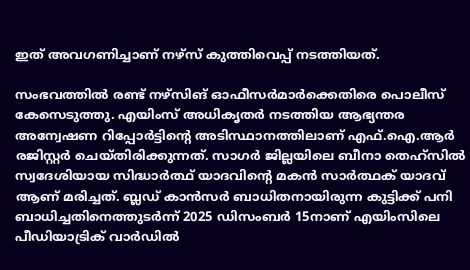ഇത് അവഗണിച്ചാണ് നഴ്സ് കുത്തിവെപ്പ് നടത്തിയത്.

സംഭവത്തിൽ രണ്ട് നഴ്സിങ് ഓഫീസർമാർക്കെതിരെ പൊലീസ് കേസെടുത്തു. എയിംസ് അധികൃതർ നടത്തിയ ആഭ്യന്തര അന്വേഷണ റിപ്പോർട്ടിന്റെ അടിസ്ഥാനത്തിലാണ് എഫ്.ഐ.ആർ രജിസ്റ്റർ ചെയ്തിരിക്കുന്നത്. സാഗർ ജില്ലയിലെ ബീനാ തെഹ്സിൽ സ്വദേശിയായ സിദ്ധാർത്ഥ് യാദവിന്റെ മകൻ സാർത്ഥക് യാദവ് ആണ് മരിച്ചത്. ബ്ലഡ് കാൻസർ ബാധിതനായിരുന്ന കുട്ടിക്ക് പനി ബാധിച്ചതിനെത്തുടർന്ന് 2025 ഡിസംബർ 15നാണ് എയിംസിലെ പീഡിയാട്രിക് വാർഡിൽ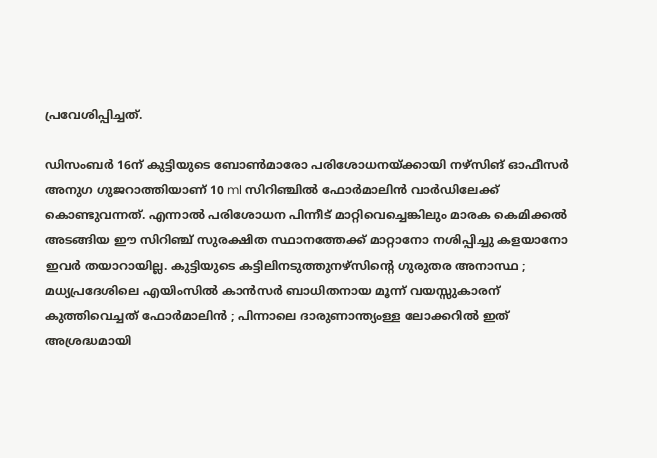പ്രവേശിപ്പിച്ചത്.

ഡിസംബർ 16ന് കുട്ടിയുടെ ബോൺമാരോ പരിശോധനയ്ക്കായി നഴ്സിങ് ഓഫീസർ അനുഗ ഗുജറാത്തിയാണ് 10 ml സിറിഞ്ചിൽ ഫോർമാലിൻ വാർഡിലേക്ക് കൊണ്ടുവന്നത്. എന്നാൽ പരിശോധന പിന്നീട് മാറ്റിവെച്ചെങ്കിലും മാരക കെമിക്കൽ അടങ്ങിയ ഈ സിറിഞ്ച് സുരക്ഷിത സ്ഥാനത്തേക്ക് മാറ്റാനോ നശിപ്പിച്ചു കളയാനോ ഇവർ തയാറായില്ല. കുട്ടിയുടെ കട്ടിലിനടുത്തുനഴ്സിന്റെ ഗുരുതര അനാസ്ഥ ; മധ്യപ്രദേശിലെ എയിംസിൽ കാൻസർ ബാധിതനായ മൂന്ന് വയസ്സുകാരന് കുത്തിവെച്ചത് ഫോർമാലിൻ ; പിന്നാലെ ദാരുണാന്ത്യംള്ള ലോക്കറിൽ ഇത് അശ്രദ്ധമായി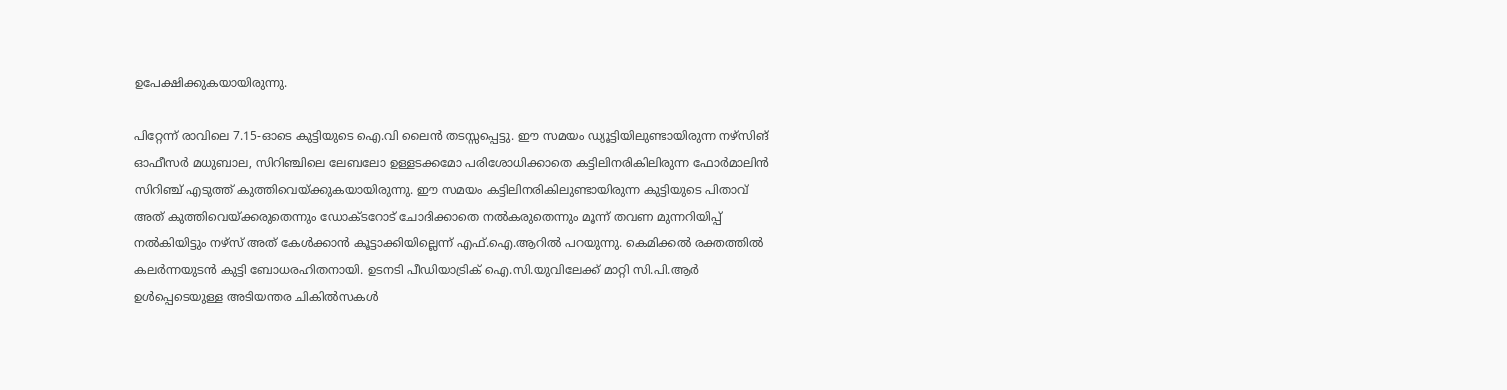ഉപേക്ഷിക്കുകയായിരുന്നു.

പിറ്റേന്ന് രാവിലെ 7.15-ഓടെ കുട്ടിയുടെ ഐ.വി ലൈൻ തടസ്സപ്പെട്ടു. ഈ സമയം ഡ്യൂട്ടിയിലുണ്ടായിരുന്ന നഴ്സിങ് ഓഫീസർ മധുബാല, സിറിഞ്ചിലെ ലേബലോ ഉള്ളടക്കമോ പരിശോധിക്കാതെ കട്ടിലിനരികിലിരുന്ന ഫോർമാലിൻ സിറിഞ്ച് എടുത്ത് കുത്തിവെയ്ക്കുകയായിരുന്നു. ഈ സമയം കട്ടിലിനരികിലുണ്ടായിരുന്ന കുട്ടിയുടെ പിതാവ് അത് കുത്തിവെയ്ക്കരുതെന്നും ഡോക്ടറോട് ചോദിക്കാതെ നൽകരുതെന്നും മൂന്ന് തവണ മുന്നറിയിപ്പ് നൽകിയിട്ടും നഴ്സ് അത് കേൾക്കാൻ കൂട്ടാക്കിയില്ലെന്ന് എഫ്.ഐ.ആറിൽ പറയുന്നു. കെമിക്കൽ രക്തത്തിൽ കലർന്നയുടൻ കുട്ടി ബോധരഹിതനായി. ഉടനടി പീഡിയാട്രിക് ഐ.സി.യുവിലേക്ക് മാറ്റി സി.പി.ആർ ഉൾപ്പെടെയുള്ള അടിയന്തര ചികിൽസകൾ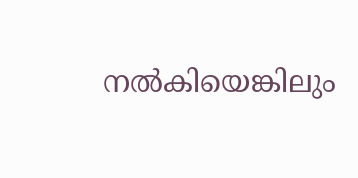നൽകിയെങ്കിലും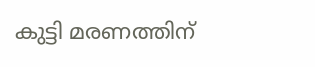കുട്ടി മരണത്തിന്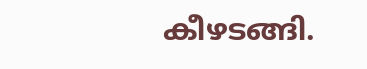കീഴടങ്ങി.